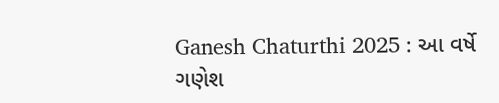Ganesh Chaturthi 2025 : આ વર્ષે ગણેશ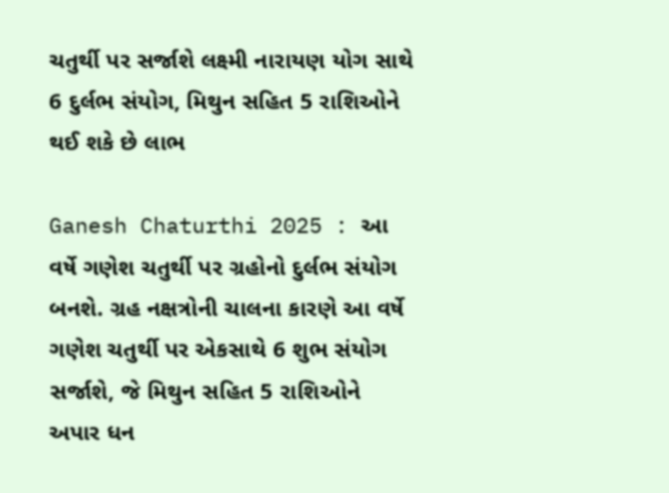ચતુર્થી પર સર્જાશે લક્ષ્મી નારાયણ યોગ સાથે 6 દુર્લભ સંયોગ, મિથુન સહિત 5 રાશિઓને થઈ શકે છે લાભ

Ganesh Chaturthi 2025 : આ વર્ષે ગણેશ ચતુર્થી પર ગ્રહોનો દુર્લભ સંયોગ બનશે. ગ્રહ નક્ષત્રોની ચાલના કારણે આ વર્ષે ગણેશ ચતુર્થી પર એકસાથે 6 શુભ સંયોગ સર્જાશે, જે મિથુન સહિત 5 રાશિઓને અપાર ધન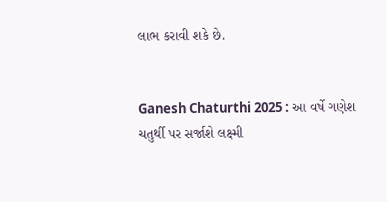લાભ કરાવી શકે છે.


Ganesh Chaturthi 2025 : આ વર્ષે ગણેશ ચતુર્થી પર સર્જાશે લક્ષ્મી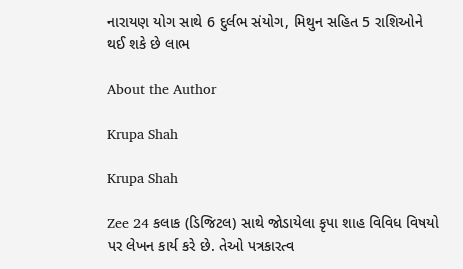નારાયણ યોગ સાથે 6 દુર્લભ સંયોગ, મિથુન સહિત 5 રાશિઓને થઈ શકે છે લાભ

About the Author

Krupa Shah

Krupa Shah

Zee 24 કલાક (ડિજિટલ) સાથે જોડાયેલા કૃપા શાહ વિવિધ વિષયો પર લેખન કાર્ય કરે છે. તેઓ પત્રકારત્વ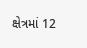ક્ષેત્રમાં 12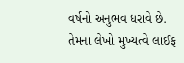વર્ષનો અનુભવ ધરાવે છે. તેમના લેખો મુખ્યત્વે લાઈફ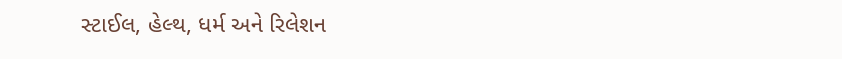સ્ટાઈલ, હેલ્થ, ધર્મ અને રિલેશન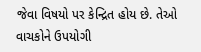જેવા વિષયો પર કેન્દ્રિત હોય છે. તેઓ વાચકોને ઉપયોગી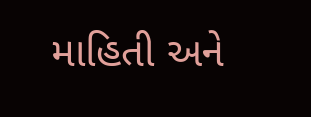માહિતી અને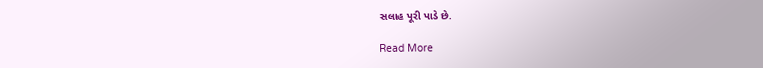સલાહ પૂરી પાડે છે.

Read More